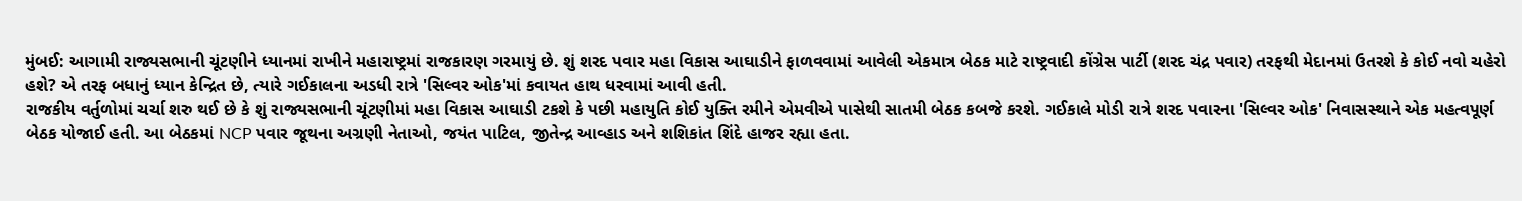મુંબઈ: આગામી રાજ્યસભાની ચૂંટણીને ધ્યાનમાં રાખીને મહારાષ્ટ્રમાં રાજકારણ ગરમાયું છે. શું શરદ પવાર મહા વિકાસ આઘાડીને ફાળવવામાં આવેલી એકમાત્ર બેઠક માટે રાષ્ટ્રવાદી કોંગ્રેસ પાર્ટી (શરદ ચંદ્ર પવાર) તરફથી મેદાનમાં ઉતરશે કે કોઈ નવો ચહેરો હશે? એ તરફ બધાનું ધ્યાન કેન્દ્રિત છે, ત્યારે ગઈકાલના અડધી રાત્રે 'સિલ્વર ઓક'માં કવાયત હાથ ધરવામાં આવી હતી.
રાજકીય વર્તુળોમાં ચર્ચા શરુ થઈ છે કે શું રાજ્યસભાની ચૂંટણીમાં મહા વિકાસ આઘાડી ટકશે કે પછી મહાયુતિ કોઈ યુક્તિ રમીને એમવીએ પાસેથી સાતમી બેઠક કબજે કરશે. ગઈકાલે મોડી રાત્રે શરદ પવારના 'સિલ્વર ઓક' નિવાસસ્થાને એક મહત્વપૂર્ણ બેઠક યોજાઈ હતી. આ બેઠકમાં NCP પવાર જૂથના અગ્રણી નેતાઓ, જયંત પાટિલ, જીતેન્દ્ર આવ્હાડ અને શશિકાંત શિંદે હાજર રહ્યા હતા.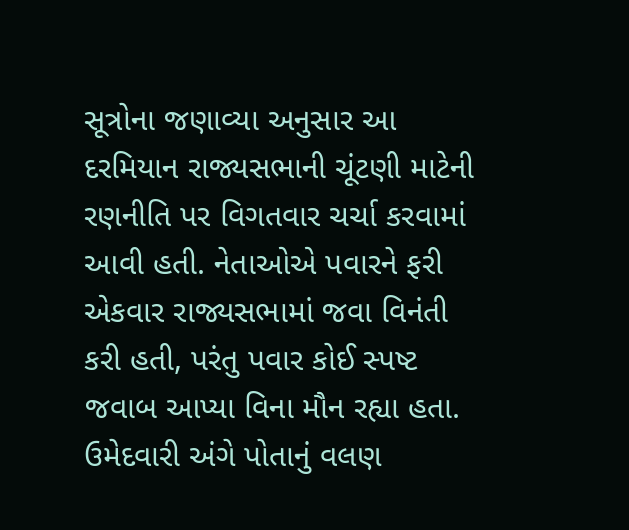સૂત્રોના જણાવ્યા અનુસાર આ દરમિયાન રાજ્યસભાની ચૂંટણી માટેની રણનીતિ પર વિગતવાર ચર્ચા કરવામાં આવી હતી. નેતાઓએ પવારને ફરી એકવાર રાજ્યસભામાં જવા વિનંતી કરી હતી, પરંતુ પવાર કોઈ સ્પષ્ટ જવાબ આપ્યા વિના મૌન રહ્યા હતા.
ઉમેદવારી અંગે પોતાનું વલણ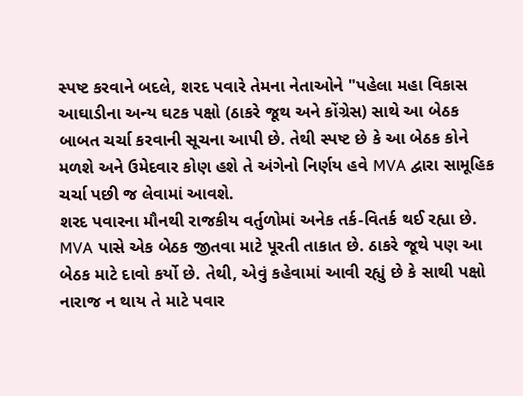સ્પષ્ટ કરવાને બદલે, શરદ પવારે તેમના નેતાઓને "પહેલા મહા વિકાસ આઘાડીના અન્ય ઘટક પક્ષો (ઠાકરે જૂથ અને કોંગ્રેસ) સાથે આ બેઠક બાબત ચર્ચા કરવાની સૂચના આપી છે. તેથી સ્પષ્ટ છે કે આ બેઠક કોને મળશે અને ઉમેદવાર કોણ હશે તે અંગેનો નિર્ણય હવે MVA દ્વારા સામૂહિક ચર્ચા પછી જ લેવામાં આવશે.
શરદ પવારના મૌનથી રાજકીય વર્તુળોમાં અનેક તર્ક-વિતર્ક થઈ રહ્યા છે. MVA પાસે એક બેઠક જીતવા માટે પૂરતી તાકાત છે. ઠાકરે જૂથે પણ આ બેઠક માટે દાવો કર્યો છે. તેથી, એવું કહેવામાં આવી રહ્યું છે કે સાથી પક્ષો નારાજ ન થાય તે માટે પવાર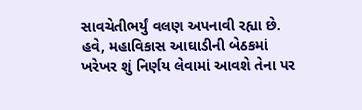સાવચેતીભર્યું વલણ અપનાવી રહ્યા છે. હવે, મહાવિકાસ આઘાડીની બેઠકમાં ખરેખર શું નિર્ણય લેવામાં આવશે તેના પર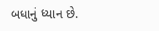બધાનું ધ્યાન છે.